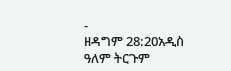-
ዘዳግም 28:20አዲስ ዓለም ትርጉም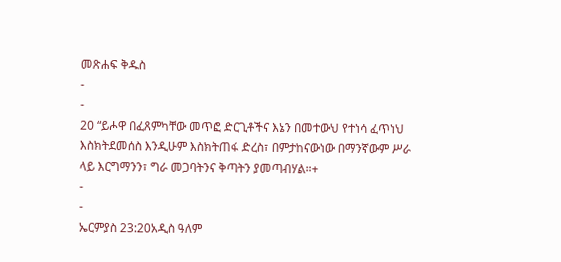መጽሐፍ ቅዱስ
-
-
20 “ይሖዋ በፈጸምካቸው መጥፎ ድርጊቶችና እኔን በመተውህ የተነሳ ፈጥነህ እስክትደመሰስ እንዲሁም እስክትጠፋ ድረስ፣ በምታከናውነው በማንኛውም ሥራ ላይ እርግማንን፣ ግራ መጋባትንና ቅጣትን ያመጣብሃል።+
-
-
ኤርምያስ 23:20አዲስ ዓለም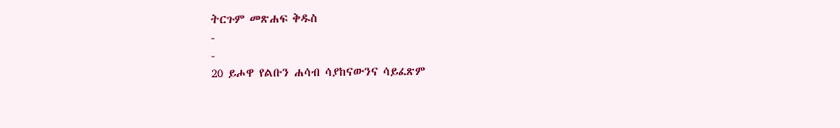ትርጉም መጽሐፍ ቅዱስ
-
-
20 ይሖዋ የልቡን ሐሳብ ሳያከናውንና ሳይፈጽም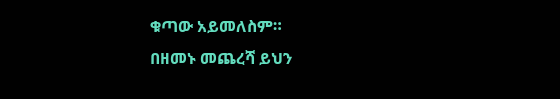ቁጣው አይመለስም።
በዘመኑ መጨረሻ ይህን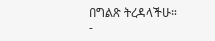በግልጽ ትረዳላችሁ።
-